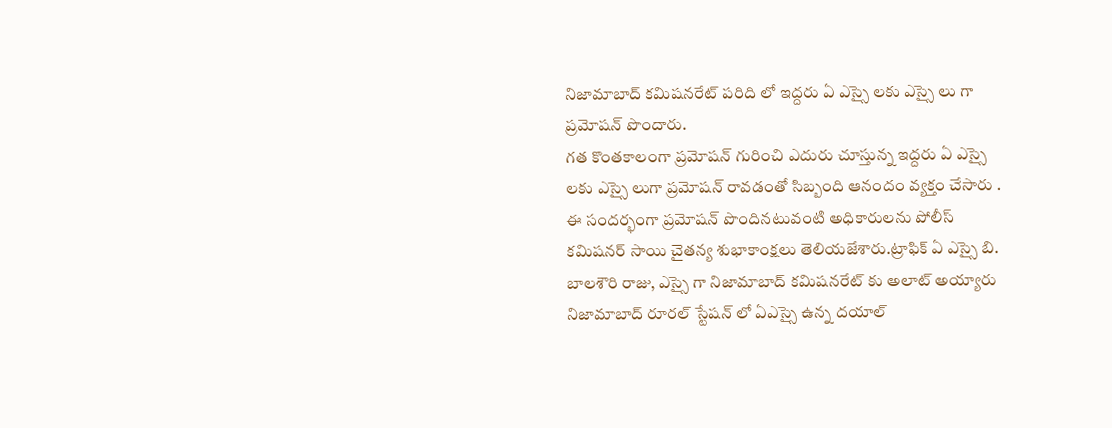నిజామాబాద్ కమిషనరేట్ పరిది లో ఇద్దరు ఏ ఎస్సై లకు ఎస్సై లు గా ప్రమోషన్ పొందారు.
గత కొంతకాలంగా ప్రమోషన్ గురించి ఎదురు చూస్తున్న ఇద్దరు ఏ ఎస్సై లకు ఎస్సై లుగా ప్రమోషన్ రావడంతో సిబ్బంది ఆనందం వ్యక్తం చేసారు .
ఈ సందర్భంగా ప్రమోషన్ పొందినటువంటి అధికారులను పోలీస్ కమిషనర్ సాయి చైతన్య శుభాకాంక్షలు తెలియజేశారు.ట్రాఫిక్ ఏ ఎస్సై బి. బాలశౌరి రాజు, ఎస్సై గా నిజామాబాద్ కమిషనరేట్ కు అలాట్ అయ్యారు
నిజామాబాద్ రూరల్ స్టేషన్ లో ఏఎస్సై ఉన్న దయాల్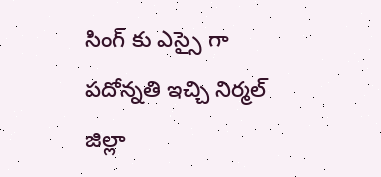సింగ్ కు ఎస్సై గా పదోన్నతి ఇచ్చి నిర్మల్ జిల్లా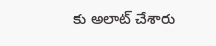కు అలాట్ చేశారు